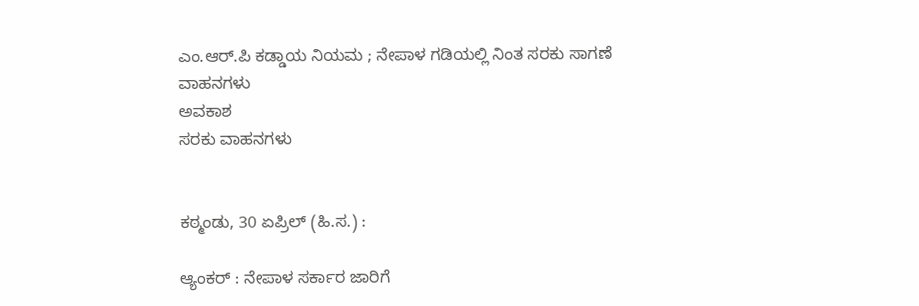ಎಂ.ಆರ್.ಪಿ ಕಡ್ಡಾಯ ನಿಯಮ ; ನೇಪಾಳ ಗಡಿಯಲ್ಲಿ ನಿಂತ ಸರಕು ಸಾಗಣೆ ವಾಹನಗಳು
ಅವಕಾಶ
ಸರಕು ವಾಹನಗಳು


ಕಠ್ಮಂಡು, 30 ಏಪ್ರಿಲ್ (ಹಿ.ಸ.) :

ಆ್ಯಂಕರ್ : ನೇಪಾಳ ಸರ್ಕಾರ ಜಾರಿಗೆ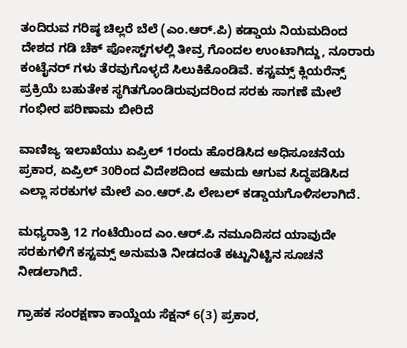ತಂದಿರುವ ಗರಿಷ್ಠ ಚಿಲ್ಲರೆ ಬೆಲೆ (ಎಂ.ಆರ್.ಪಿ) ಕಡ್ಡಾಯ ನಿಯಮದಿಂದ ದೇಶದ ಗಡಿ ಚೆಕ್‌ ಪೋಸ್ಟ್‌ಗಳಲ್ಲಿ ತೀವ್ರ ಗೊಂದಲ ಉಂಟಾಗಿದ್ದು, ನೂರಾರು ಕಂಟೈನರ್ ಗಳು ತೆರವುಗೊಳ್ಳದೆ ಸಿಲುಕಿಕೊಂಡಿವೆ. ಕಸ್ಟಮ್ಸ್ ಕ್ಲಿಯರೆನ್ಸ್ ಪ್ರಕ್ರಿಯೆ ಬಹುತೇಕ ಸ್ಥಗಿತಗೊಂಡಿರುವುದರಿಂದ ಸರಕು ಸಾಗಣೆ ಮೇಲೆ ಗಂಭೀರ ಪರಿಣಾಮ ಬೀರಿದೆ

ವಾಣಿಜ್ಯ ಇಲಾಖೆಯು ಏಪ್ರಿಲ್ 1ರಂದು ಹೊರಡಿಸಿದ ಅಧಿಸೂಚನೆಯ ಪ್ರಕಾರ, ಏಪ್ರಿಲ್ 30ರಿಂದ ವಿದೇಶದಿಂದ ಆಮದು ಆಗುವ ಸಿದ್ಧಪಡಿಸಿದ ಎಲ್ಲಾ ಸರಕುಗಳ ಮೇಲೆ ಎಂ.ಆರ್.ಪಿ ಲೇಬಲ್ ಕಡ್ಡಾಯಗೊಳಿಸಲಾಗಿದೆ.

ಮಧ್ಯರಾತ್ರಿ 12 ಗಂಟೆಯಿಂದ ಎಂ.ಆರ್.ಪಿ ನಮೂದಿಸದ ಯಾವುದೇ ಸರಕುಗಳಿಗೆ ಕಸ್ಟಮ್ಸ್ ಅನುಮತಿ ನೀಡದಂತೆ ಕಟ್ಟುನಿಟ್ಟಿನ ಸೂಚನೆ ನೀಡಲಾಗಿದೆ.

ಗ್ರಾಹಕ ಸಂರಕ್ಷಣಾ ಕಾಯ್ದೆಯ ಸೆಕ್ಷನ್ 6(3) ಪ್ರಕಾರ,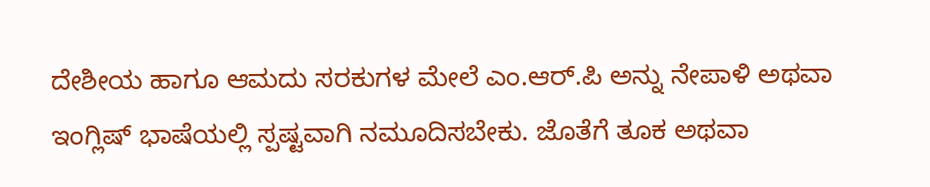ದೇಶೀಯ ಹಾಗೂ ಆಮದು ಸರಕುಗಳ ಮೇಲೆ ಎಂ.ಆರ್.ಪಿ ಅನ್ನು ನೇಪಾಳಿ ಅಥವಾ ಇಂಗ್ಲಿಷ್ ಭಾಷೆಯಲ್ಲಿ ಸ್ಪಷ್ಟವಾಗಿ ನಮೂದಿಸಬೇಕು. ಜೊತೆಗೆ ತೂಕ ಅಥವಾ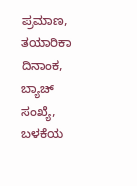ಪ್ರಮಾಣ, ತಯಾರಿಕಾ ದಿನಾಂಕ, ಬ್ಯಾಚ್ ಸಂಖ್ಯೆ, ಬಳಕೆಯ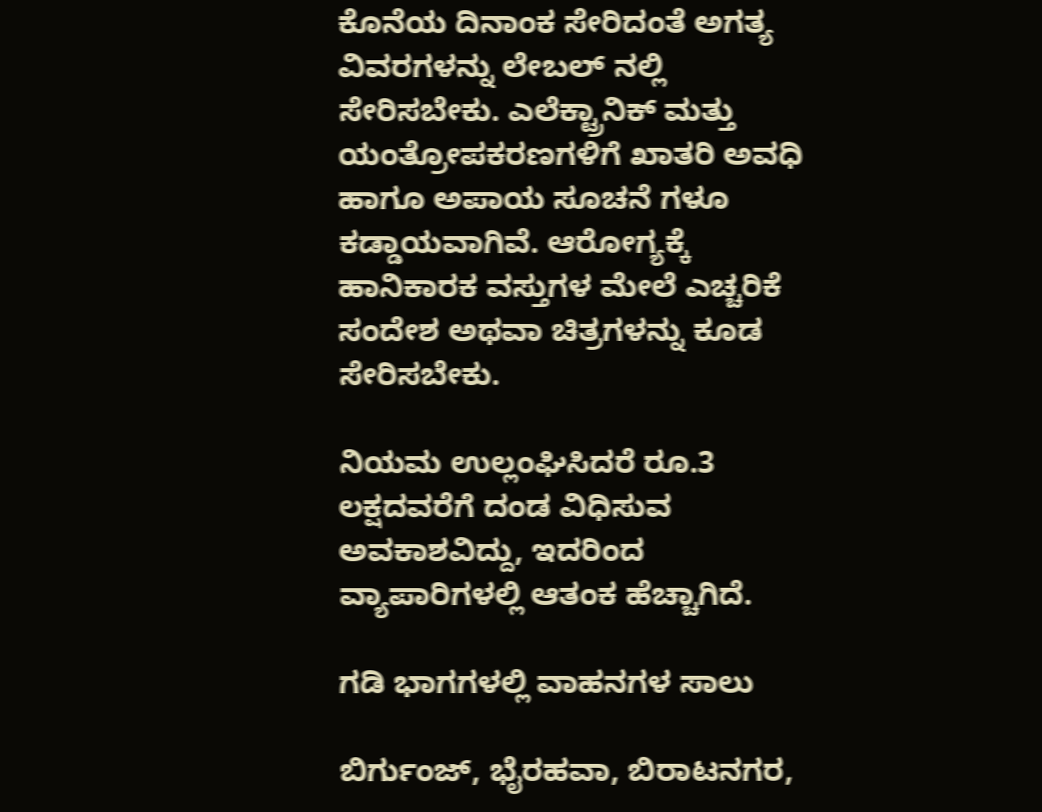ಕೊನೆಯ ದಿನಾಂಕ ಸೇರಿದಂತೆ ಅಗತ್ಯ ವಿವರಗಳನ್ನು ಲೇಬಲ್ ನಲ್ಲಿ ಸೇರಿಸಬೇಕು. ಎಲೆಕ್ಟ್ರಾನಿಕ್ ಮತ್ತು ಯಂತ್ರೋಪಕರಣಗಳಿಗೆ ಖಾತರಿ ಅವಧಿ ಹಾಗೂ ಅಪಾಯ ಸೂಚನೆ ಗಳೂ ಕಡ್ಡಾಯವಾಗಿವೆ. ಆರೋಗ್ಯಕ್ಕೆ ಹಾನಿಕಾರಕ ವಸ್ತುಗಳ ಮೇಲೆ ಎಚ್ಚರಿಕೆ ಸಂದೇಶ ಅಥವಾ ಚಿತ್ರಗಳನ್ನು ಕೂಡ ಸೇರಿಸಬೇಕು.

ನಿಯಮ ಉಲ್ಲಂಘಿಸಿದರೆ ರೂ.3 ಲಕ್ಷದವರೆಗೆ ದಂಡ ವಿಧಿಸುವ ಅವಕಾಶವಿದ್ದು, ಇದರಿಂದ ವ್ಯಾಪಾರಿಗಳಲ್ಲಿ ಆತಂಕ ಹೆಚ್ಚಾಗಿದೆ.

ಗಡಿ ಭಾಗಗಳಲ್ಲಿ ವಾಹನಗಳ ಸಾಲು

ಬಿರ್ಗುಂಜ್, ಭೈರಹವಾ, ಬಿರಾಟನಗರ,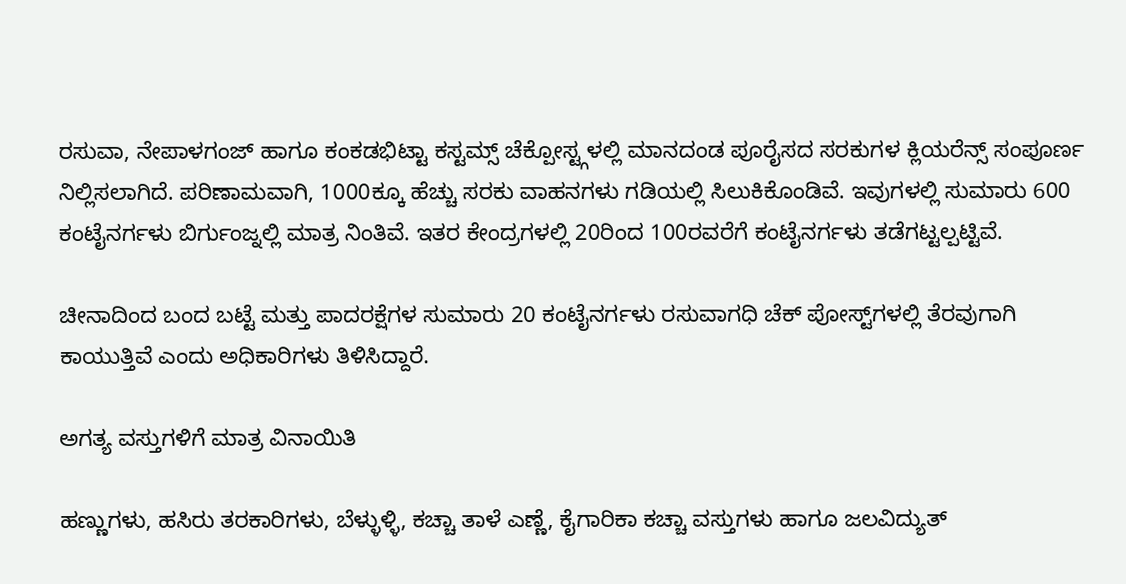ರಸುವಾ, ನೇಪಾಳಗಂಜ್ ಹಾಗೂ ಕಂಕಡಭಿಟ್ಟಾ ಕಸ್ಟಮ್ಸ್ ಚೆಕ್ಪೋಸ್ಟ್ಗಳಲ್ಲಿ ಮಾನದಂಡ ಪೂರೈಸದ ಸರಕುಗಳ ಕ್ಲಿಯರೆನ್ಸ್ ಸಂಪೂರ್ಣ ನಿಲ್ಲಿಸಲಾಗಿದೆ. ಪರಿಣಾಮವಾಗಿ, 1000ಕ್ಕೂ ಹೆಚ್ಚು ಸರಕು ವಾಹನಗಳು ಗಡಿಯಲ್ಲಿ ಸಿಲುಕಿಕೊಂಡಿವೆ. ಇವುಗಳಲ್ಲಿ ಸುಮಾರು 600 ಕಂಟೈನರ್ಗಳು ಬಿರ್ಗುಂಜ್ನಲ್ಲಿ ಮಾತ್ರ ನಿಂತಿವೆ. ಇತರ ಕೇಂದ್ರಗಳಲ್ಲಿ 20ರಿಂದ 100ರವರೆಗೆ ಕಂಟೈನರ್ಗಳು ತಡೆಗಟ್ಟಲ್ಪಟ್ಟಿವೆ.

ಚೀನಾದಿಂದ ಬಂದ ಬಟ್ಟೆ ಮತ್ತು ಪಾದರಕ್ಷೆಗಳ ಸುಮಾರು 20 ಕಂಟೈನರ್ಗಳು ರಸುವಾಗಧಿ ಚೆಕ್‌ ಪೋಸ್ಟ್‌ಗಳಲ್ಲಿ ತೆರವುಗಾಗಿ ಕಾಯುತ್ತಿವೆ ಎಂದು ಅಧಿಕಾರಿಗಳು ತಿಳಿಸಿದ್ದಾರೆ.

ಅಗತ್ಯ ವಸ್ತುಗಳಿಗೆ ಮಾತ್ರ ವಿನಾಯಿತಿ

ಹಣ್ಣುಗಳು, ಹಸಿರು ತರಕಾರಿಗಳು, ಬೆಳ್ಳುಳ್ಳಿ, ಕಚ್ಚಾ ತಾಳೆ ಎಣ್ಣೆ, ಕೈಗಾರಿಕಾ ಕಚ್ಚಾ ವಸ್ತುಗಳು ಹಾಗೂ ಜಲವಿದ್ಯುತ್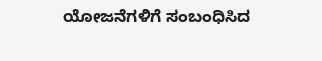ಯೋಜನೆಗಳಿಗೆ ಸಂಬಂಧಿಸಿದ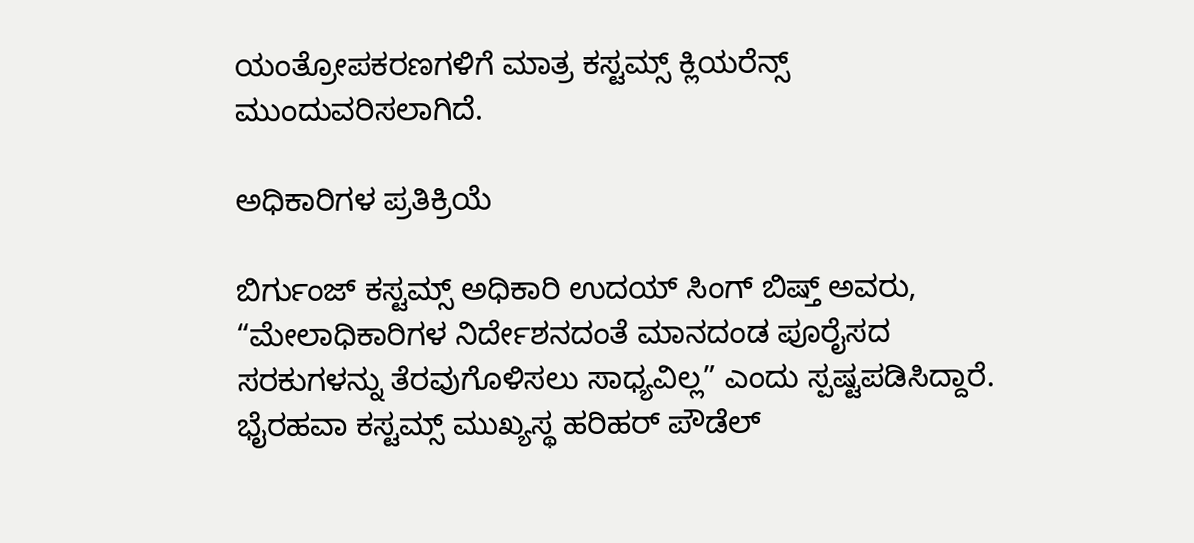ಯಂತ್ರೋಪಕರಣಗಳಿಗೆ ಮಾತ್ರ ಕಸ್ಟಮ್ಸ್ ಕ್ಲಿಯರೆನ್ಸ್ ಮುಂದುವರಿಸಲಾಗಿದೆ.

ಅಧಿಕಾರಿಗಳ ಪ್ರತಿಕ್ರಿಯೆ

ಬಿರ್ಗುಂಜ್ ಕಸ್ಟಮ್ಸ್ ಅಧಿಕಾರಿ ಉದಯ್ ಸಿಂಗ್ ಬಿಷ್ತ್ ಅವರು, “ಮೇಲಾಧಿಕಾರಿಗಳ ನಿರ್ದೇಶನದಂತೆ ಮಾನದಂಡ ಪೂರೈಸದ ಸರಕುಗಳನ್ನು ತೆರವುಗೊಳಿಸಲು ಸಾಧ್ಯವಿಲ್ಲ” ಎಂದು ಸ್ಪಷ್ಟಪಡಿಸಿದ್ದಾರೆ. ಭೈರಹವಾ ಕಸ್ಟಮ್ಸ್ ಮುಖ್ಯಸ್ಥ ಹರಿಹರ್ ಪೌಡೆಲ್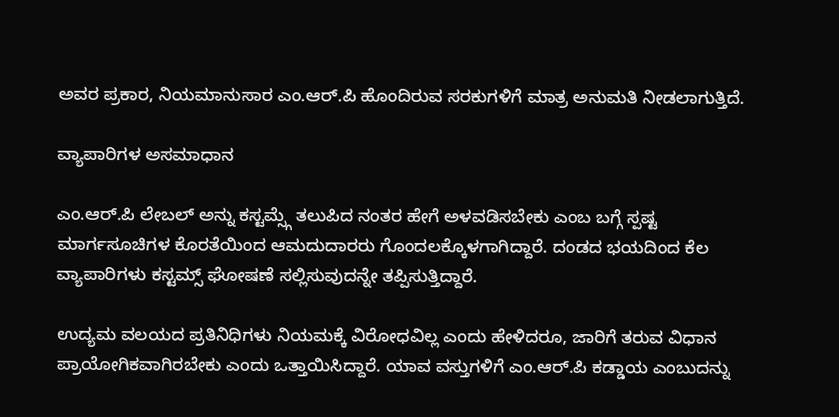ಅವರ ಪ್ರಕಾರ, ನಿಯಮಾನುಸಾರ ಎಂ.ಆರ್.ಪಿ ಹೊಂದಿರುವ ಸರಕುಗಳಿಗೆ ಮಾತ್ರ ಅನುಮತಿ ನೀಡಲಾಗುತ್ತಿದೆ.

ವ್ಯಾಪಾರಿಗಳ ಅಸಮಾಧಾನ

ಎಂ.ಆರ್.ಪಿ ಲೇಬಲ್ ಅನ್ನು ಕಸ್ಟಮ್ಸ್ಗೆ ತಲುಪಿದ ನಂತರ ಹೇಗೆ ಅಳವಡಿಸಬೇಕು ಎಂಬ ಬಗ್ಗೆ ಸ್ಪಷ್ಟ ಮಾರ್ಗಸೂಚಿಗಳ ಕೊರತೆಯಿಂದ ಆಮದುದಾರರು ಗೊಂದಲಕ್ಕೊಳಗಾಗಿದ್ದಾರೆ. ದಂಡದ ಭಯದಿಂದ ಕೆಲ ವ್ಯಾಪಾರಿಗಳು ಕಸ್ಟಮ್ಸ್ ಘೋಷಣೆ ಸಲ್ಲಿಸುವುದನ್ನೇ ತಪ್ಪಿಸುತ್ತಿದ್ದಾರೆ.

ಉದ್ಯಮ ವಲಯದ ಪ್ರತಿನಿಧಿಗಳು ನಿಯಮಕ್ಕೆ ವಿರೋಧವಿಲ್ಲ ಎಂದು ಹೇಳಿದರೂ, ಜಾರಿಗೆ ತರುವ ವಿಧಾನ ಪ್ರಾಯೋಗಿಕವಾಗಿರಬೇಕು ಎಂದು ಒತ್ತಾಯಿಸಿದ್ದಾರೆ. ಯಾವ ವಸ್ತುಗಳಿಗೆ ಎಂ.ಆರ್.ಪಿ ಕಡ್ಡಾಯ ಎಂಬುದನ್ನು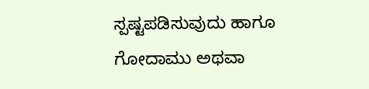ಸ್ಪಷ್ಟಪಡಿಸುವುದು ಹಾಗೂ ಗೋದಾಮು ಅಥವಾ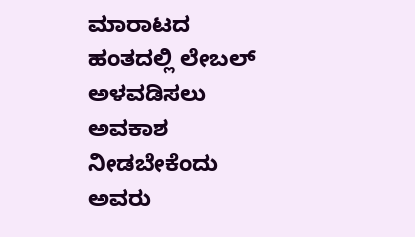ಮಾರಾಟದ ಹಂತದಲ್ಲಿ ಲೇಬಲ್ ಅಳವಡಿಸಲು ಅವಕಾಶ ನೀಡಬೇಕೆಂದು ಅವರು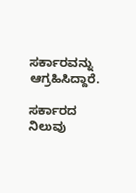ಸರ್ಕಾರವನ್ನು ಆಗ್ರಹಿಸಿದ್ದಾರೆ.

ಸರ್ಕಾರದ ನಿಲುವು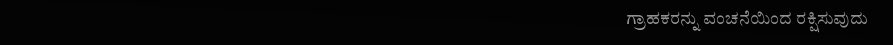ಗ್ರಾಹಕರನ್ನು ವಂಚನೆಯಿಂದ ರಕ್ಷಿಸುವುದು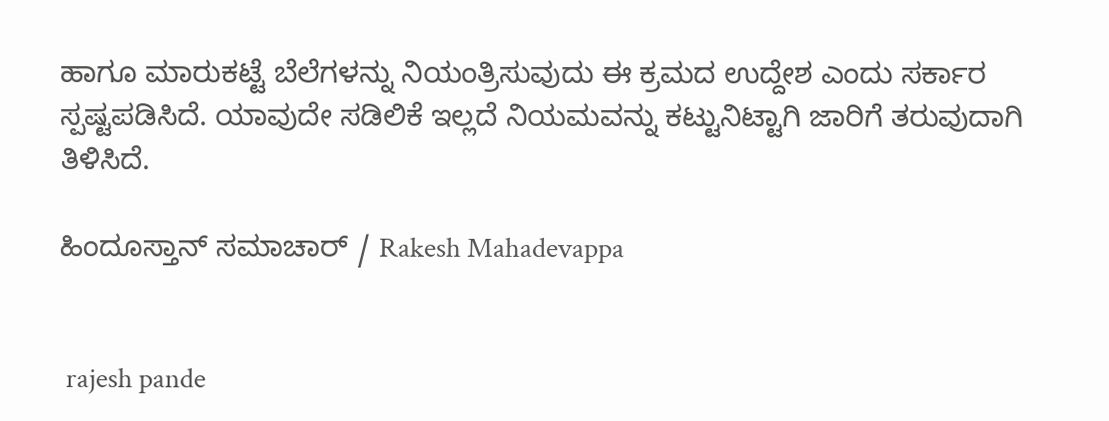ಹಾಗೂ ಮಾರುಕಟ್ಟೆ ಬೆಲೆಗಳನ್ನು ನಿಯಂತ್ರಿಸುವುದು ಈ ಕ್ರಮದ ಉದ್ದೇಶ ಎಂದು ಸರ್ಕಾರ ಸ್ಪಷ್ಟಪಡಿಸಿದೆ. ಯಾವುದೇ ಸಡಿಲಿಕೆ ಇಲ್ಲದೆ ನಿಯಮವನ್ನು ಕಟ್ಟುನಿಟ್ಟಾಗಿ ಜಾರಿಗೆ ತರುವುದಾಗಿ ತಿಳಿಸಿದೆ.

ಹಿಂದೂಸ್ತಾನ್ ಸಮಾಚಾರ್ / Rakesh Mahadevappa


 rajesh pande